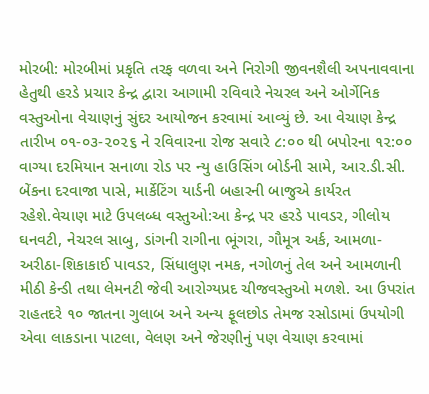મોરબી: મોરબીમાં પ્રકૃતિ તરફ વળવા અને નિરોગી જીવનશૈલી અપનાવવાના હેતુથી હરડે પ્રચાર કેન્દ્ર દ્વારા આગામી રવિવારે નેચરલ અને ઓર્ગેનિક વસ્તુઓના વેચાણનું સુંદર આયોજન કરવામાં આવ્યું છે. આ વેચાણ કેન્દ્ર તારીખ ૦૧-૦૩-૨૦૨૬ ને રવિવારના રોજ સવારે ૮:૦૦ થી બપોરના ૧૨:૦૦ વાગ્યા દરમિયાન સનાળા રોડ પર ન્યુ હાઉસિંગ બોર્ડની સામે, આર.ડી.સી. બેંકના દરવાજા પાસે, માર્કેટિંગ યાર્ડની બહારની બાજુએ કાર્યરત રહેશે.વેચાણ માટે ઉપલબ્ધ વસ્તુઓ:આ કેન્દ્ર પર હરડે પાવડર, ગીલોય ઘનવટી, નેચરલ સાબુ, ડાંગની રાગીના ભૂંગરા, ગૌમૂત્ર અર્ક, આમળા-અરીઠા-શિકાકાઈ પાવડર, સિંધાલુણ નમક, નગોળનું તેલ અને આમળાની મીઠી કેન્ડી તથા લેમનટી જેવી આરોગ્યપ્રદ ચીજવસ્તુઓ મળશે. આ ઉપરાંત રાહતદરે ૧૦ જાતના ગુલાબ અને અન્ય ફૂલછોડ તેમજ રસોડામાં ઉપયોગી એવા લાકડાના પાટલા, વેલણ અને જેરણીનું પણ વેચાણ કરવામાં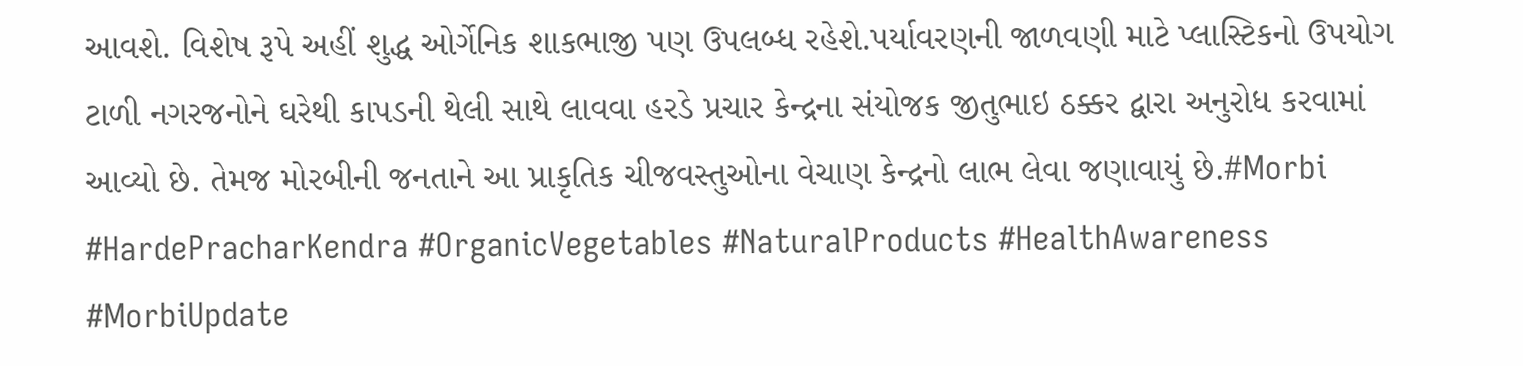આવશે. વિશેષ રૂપે અહીં શુદ્ધ ઓર્ગેનિક શાકભાજી પણ ઉપલબ્ધ રહેશે.પર્યાવરણની જાળવણી માટે પ્લાસ્ટિકનો ઉપયોગ ટાળી નગરજનોને ઘરેથી કાપડની થેલી સાથે લાવવા હરડે પ્રચાર કેન્દ્રના સંયોજક જીતુભાઇ ઠક્કર દ્વારા અનુરોધ કરવામાં આવ્યો છે. તેમજ મોરબીની જનતાને આ પ્રાકૃતિક ચીજવસ્તુઓના વેચાણ કેન્દ્રનો લાભ લેવા જણાવાયું છે.#Morbi #HardePracharKendra #OrganicVegetables #NaturalProducts #HealthAwareness #MorbiUpdate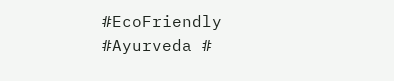#EcoFriendly #Ayurveda #